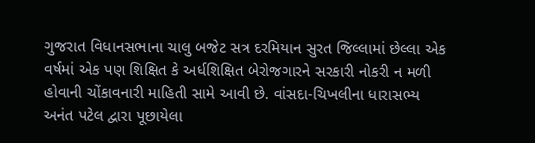ગુજરાત વિધાનસભાના ચાલુ બજેટ સત્ર દરમિયાન સુરત જિલ્લામાં છેલ્લા એક વર્ષમાં એક પણ શિક્ષિત કે અર્ધશિક્ષિત બેરોજગારને સરકારી નોકરી ન મળી હોવાની ચોંકાવનારી માહિતી સામે આવી છે. વાંસદા-ચિખલીના ધારાસભ્ય અનંત પટેલ દ્વારા પૂછાયેલા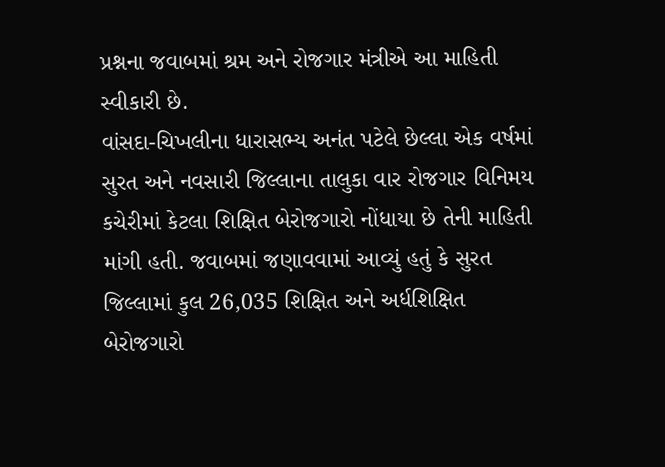પ્રશ્નના જવાબમાં શ્રમ અને રોજગાર મંત્રીએ આ માહિતી સ્વીકારી છે.
વાંસદા-ચિખલીના ધારાસભ્ય અનંત પટેલે છેલ્લા એક વર્ષમાં સુરત અને નવસારી જિલ્લાના તાલુકા વાર રોજગાર વિનિમય કચેરીમાં કેટલા શિક્ષિત બેરોજગારો નોંધાયા છે તેની માહિતી માંગી હતી. જવાબમાં જણાવવામાં આવ્યું હતું કે સુરત જિલ્લામાં કુલ 26,035 શિક્ષિત અને અર્ધશિક્ષિત બેરોજગારો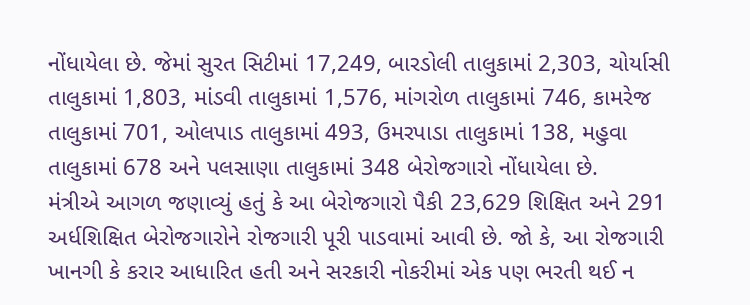નોંધાયેલા છે. જેમાં સુરત સિટીમાં 17,249, બારડોલી તાલુકામાં 2,303, ચોર્યાસી તાલુકામાં 1,803, માંડવી તાલુકામાં 1,576, માંગરોળ તાલુકામાં 746, કામરેજ તાલુકામાં 701, ઓલપાડ તાલુકામાં 493, ઉમરપાડા તાલુકામાં 138, મહુવા તાલુકામાં 678 અને પલસાણા તાલુકામાં 348 બેરોજગારો નોંધાયેલા છે.
મંત્રીએ આગળ જણાવ્યું હતું કે આ બેરોજગારો પૈકી 23,629 શિક્ષિત અને 291 અર્ધશિક્ષિત બેરોજગારોને રોજગારી પૂરી પાડવામાં આવી છે. જો કે, આ રોજગારી ખાનગી કે કરાર આધારિત હતી અને સરકારી નોકરીમાં એક પણ ભરતી થઈ ન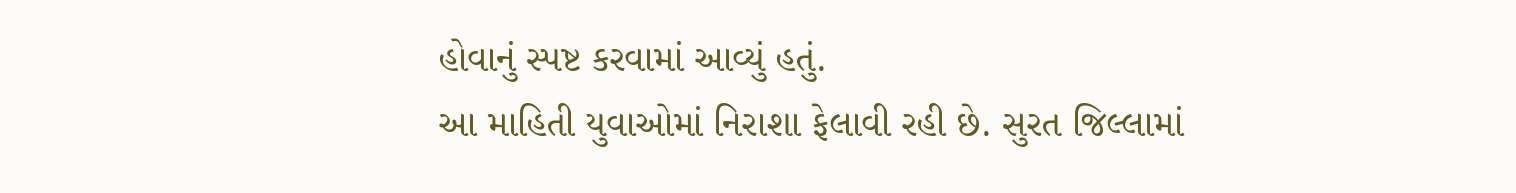હોવાનું સ્પષ્ટ કરવામાં આવ્યું હતું.
આ માહિતી યુવાઓમાં નિરાશા ફેલાવી રહી છે. સુરત જિલ્લામાં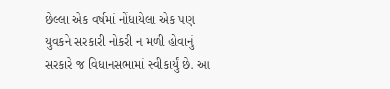છેલ્લા એક વર્ષમાં નોંધાયેલા એક પણ યુવકને સરકારી નોકરી ન મળી હોવાનું સરકારે જ વિધાનસભામાં સ્વીકાર્યું છે. આ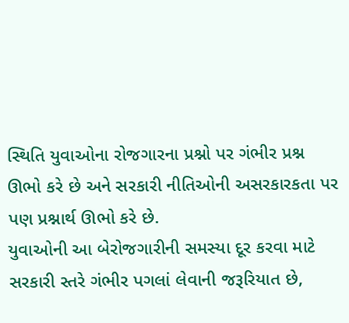સ્થિતિ યુવાઓના રોજગારના પ્રશ્નો પર ગંભીર પ્રશ્ન ઊભો કરે છે અને સરકારી નીતિઓની અસરકારકતા પર પણ પ્રશ્નાર્થ ઊભો કરે છે.
યુવાઓની આ બેરોજગારીની સમસ્યા દૂર કરવા માટે સરકારી સ્તરે ગંભીર પગલાં લેવાની જરૂરિયાત છે,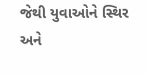જેથી યુવાઓને સ્થિર અને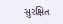સુરક્ષિત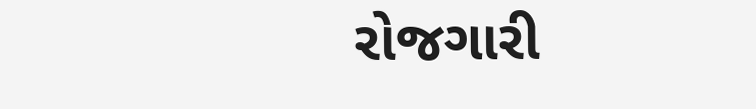રોજગારી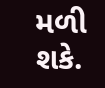મળી શકે.